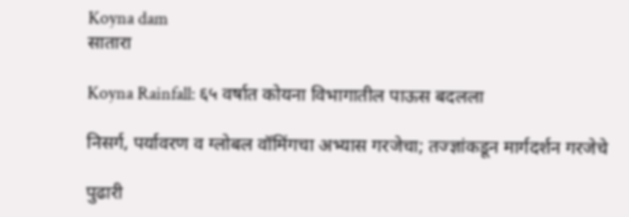Koyna dam
सातारा

Koyna Rainfall: ६५ वर्षात कोयना विभागातील पाऊस बदलला

निसर्ग, पर्यावरण व ग्लोबल वॉमिंगचा अभ्यास गरजेचा; तज्ज्ञांकडून मार्गदर्शन गरजेचे

पुढारी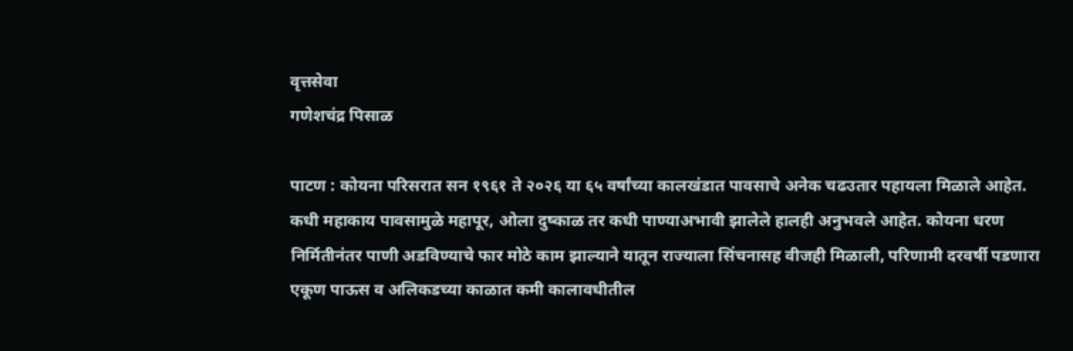वृत्तसेवा
गणेशचंद्र पिसाळ

पाटण : कोयना परिसरात सन १९६१ ते २०२६ या ६५ वर्षांच्या कालखंडात पावसाचे अनेक चढउतार पहायला मिळाले आहेत. कधी महाकाय पावसामुळे महापूर, ओला दुष्काळ तर कधी पाण्याअभावी झालेले हालही अनुभवले आहेत. कोयना धरण निर्मितीनंतर पाणी अडविण्याचे फार मोठे काम झाल्याने यातून राज्याला सिंचनासह वीजही मिळाली, परिणामी दरवर्षी पडणारा एकूण पाऊस व अलिकडच्या काळात कमी कालावधीतील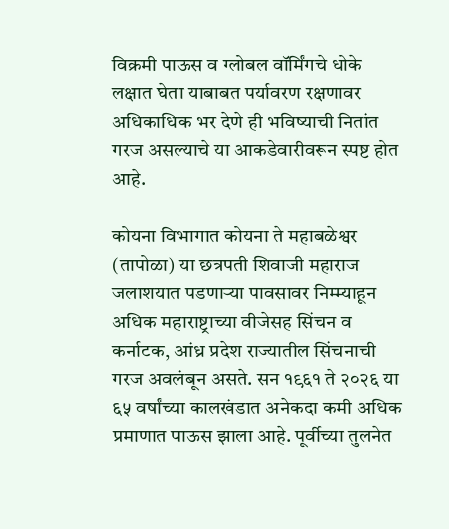विक्रमी पाऊस व ग्लोबल वॉर्मिंगचे धोके लक्षात घेता याबाबत पर्यावरण रक्षणावर अधिकाधिक भर देणे ही भविष्याची नितांत गरज असल्याचे या आकडेवारीवरून स्पष्ट होत आहे.

कोयना विभागात कोयना ते महाबळेश्वर (तापोळा) या छत्रपती शिवाजी महाराज जलाशयात पडणार्‍या पावसावर निम्म्याहून अधिक महाराष्ट्राच्या वीजेसह सिंचन व कर्नाटक, आंध्र प्रदेश राज्यातील सिंचनाची गरज अवलंबून असते. सन १९६१ ते २०२६ या ६५ वर्षांच्या कालखंडात अनेकदा कमी अधिक प्रमाणात पाऊस झाला आहे. पूर्वीच्या तुलनेत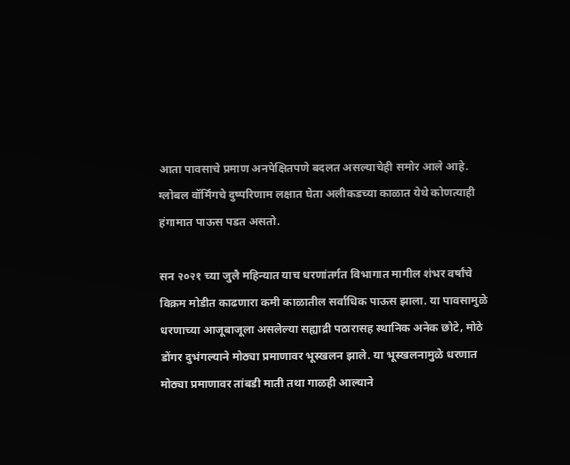आता पावसाचे प्रमाण अनपेक्षितपणे बदलत असल्याचेही समोर आले आहे. ग्लोबल वॉर्मिंगचे दुष्परिणाम लक्षात घेता अलीकडच्या काळात येथे कोणत्याही हंगामात पाऊस पडत असतो.

सन २०२१ च्या जुलै महिन्यात याच धरणांतर्गत विभागात मागील शंभर वर्षांचे विक्रम मोडीत काढणारा कमी काळातील सर्वाधिक पाऊस झाला. या पावसामुळे धरणाच्या आजूबाजूला असलेल्या सह्याद्री पठारासह स्थानिक अनेक छोटे, मोठे डोंगर दुभंगल्याने मोठ्या प्रमाणावर भूस्खलन झाले. या भूस्खलनामुळे धरणात मोठ्या प्रमाणावर तांबडी माती तथा गाळही आल्याने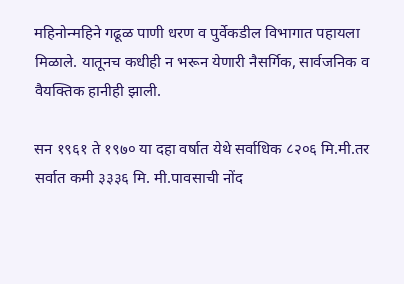महिनोन्महिने गढूळ पाणी धरण व पुर्वेकडील विभागात पहायला मिळाले. यातूनच कधीही न भरून येणारी नैसर्गिक, सार्वजनिक व वैयक्तिक हानीही झाली.

सन १९६१ ते १९७० या दहा वर्षात येथे सर्वाधिक ८२०६ मि.मी.तर सर्वात कमी ३३३६ मि. मी.पावसाची नोंद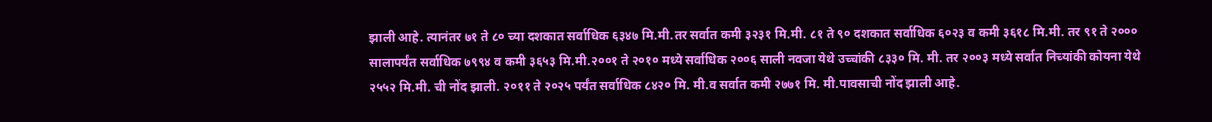झाली आहे. त्यानंतर ७१ ते ८० च्या दशकात सर्वाधिक ६३४७ मि.मी.तर सर्वात कमी ३२३१ मि.मी. ८१ ते ९० दशकात सर्वाधिक ६०२३ व कमी ३६१८ मि.मी. तर ९१ ते २००० सालापर्यंत सर्वाधिक ७९९४ व कमी ३६५३ मि.मी.२००१ ते २०१० मध्ये सर्वाधिक २००६ साली नवजा येथे उच्चांकी ८३३० मि. मी. तर २००३ मध्ये सर्वात निच्यांकी कोयना येथे २५५२ मि.मी. ची नोंद झाली. २०११ ते २०२५ पर्यंत सर्वाधिक ८४२० मि. मी.व सर्वात कमी २७७१ मि. मी.पावसाची नोंद झाली आहे.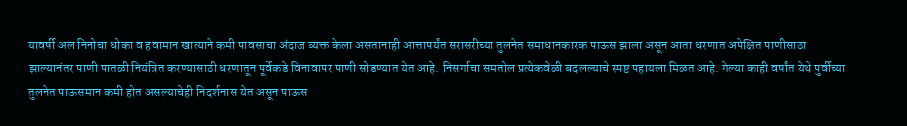यावर्षी अल निनोचा धोका व हवामान खात्याने कमी पावसाचा अंदाज व्यक्त केला असतानाही आत्तापर्यंत सरासरीच्या तुलनेत समाधानकारक पाऊस झाला असून आता धरणात अपेक्षित पाणीसाठा झाल्यानंतर पाणी पातळी नियंत्रित करण्यासाठी धरणातून पूर्वेकडे विनावापर पाणी सोडण्यात येत आहे. निसर्गाचा समतोल प्रत्येकवेळी बदलल्याचे स्पष्ट पहायला मिळत आहे. गेल्या काही वर्षांत येथे पुर्वीच्या तुलनेत पाऊसमान कमी होत असल्याचेही निदर्शनास येत असून पाऊस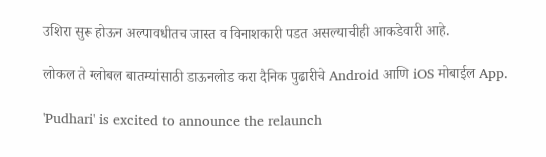उशिरा सुरू होऊन अल्पावधीतच जास्त व विनाशकारी पडत असल्याचीही आकडेवारी आहे.

लोकल ते ग्लोबल बातम्यांसाठी डाऊनलोड करा दैनिक पुढारीचे Android आणि iOS मोबाईल App.

'Pudhari' is excited to announce the relaunch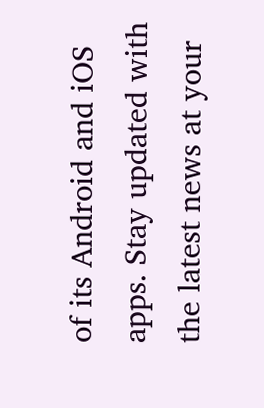of its Android and iOS apps. Stay updated with the latest news at your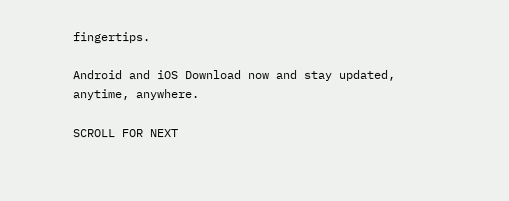fingertips.

Android and iOS Download now and stay updated, anytime, anywhere.

SCROLL FOR NEXT